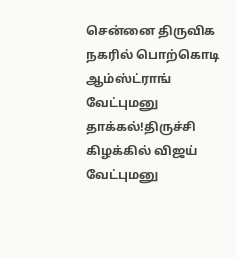சென்னை திருவிக நகரில் பொற்கொடி ஆம்ஸ்ட்ராங் வேட்புமனு தாக்கல்!திருச்சி கிழக்கில் விஜய் வேட்புமனு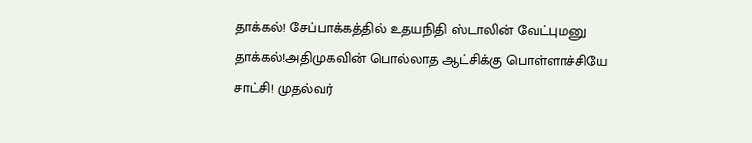தாக்கல்! சேப்பாக்கத்தில் உதயநிதி ஸ்டாலின் வேட்புமனு தாக்கல்!அதிமுகவின் பொல்லாத ஆட்சிக்கு பொள்ளாச்சியே சாட்சி! முதல்வர்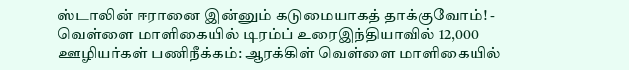ஸ்டாலின் ஈரானை இன்னும் கடுமையாகத் தாக்குவோம்! - வெள்ளை மாளிகையில் டிரம்ப் உரைஇந்தியாவில் 12,000 ஊழியர்கள் பணிநீக்கம்: ஆரக்கிள் வெள்ளை மாளிகையில்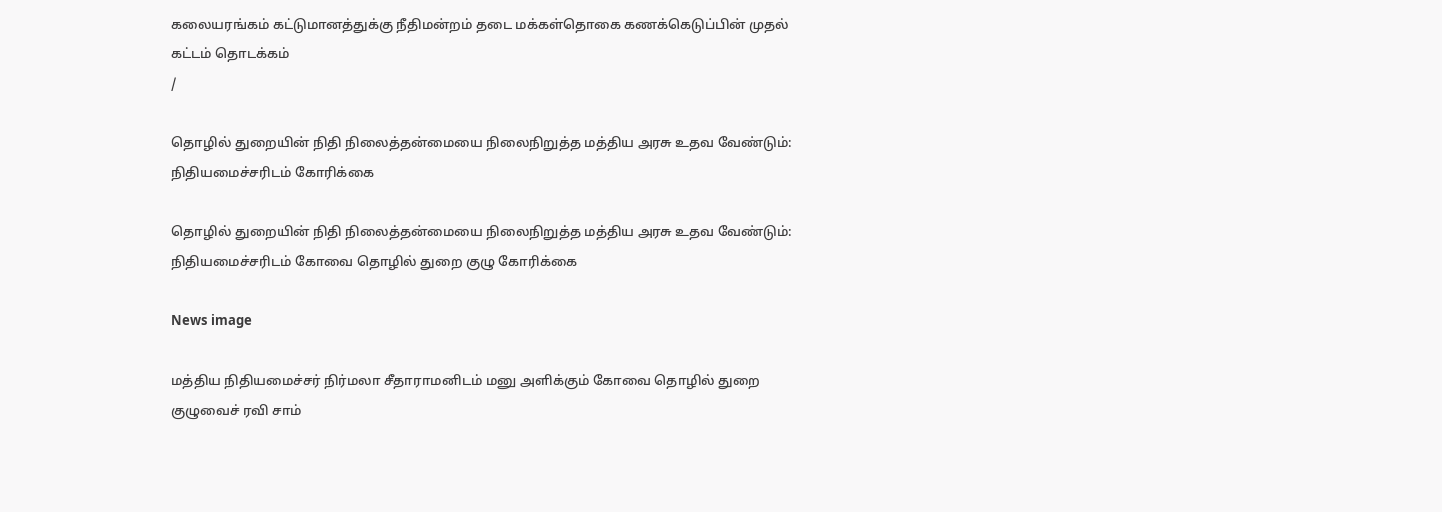கலையரங்கம் கட்டுமானத்துக்கு நீதிமன்றம் தடை மக்கள்தொகை கணக்கெடுப்பின் முதல் கட்டம் தொடக்கம்
/

தொழில் துறையின் நிதி நிலைத்தன்மையை நிலைநிறுத்த மத்திய அரசு உதவ வேண்டும்: நிதியமைச்சரிடம் கோரிக்கை

தொழில் துறையின் நிதி நிலைத்தன்மையை நிலைநிறுத்த மத்திய அரசு உதவ வேண்டும்: நிதியமைச்சரிடம் கோவை தொழில் துறை குழு கோரிக்கை

News image

மத்திய நிதியமைச்சர் நிர்மலா சீதாராமனிடம் மனு அளிக்கும் கோவை தொழில் துறை குழுவைச் ரவி சாம்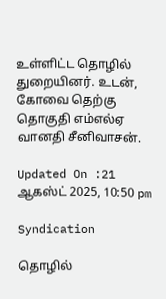உள்ளிட்ட தொழில் துறையினர். உடன், கோவை தெற்கு தொகுதி எம்எல்ஏ வானதி சீனிவாசன்.

Updated On :21 ஆகஸ்ட் 2025, 10:50 pm

Syndication

தொழில்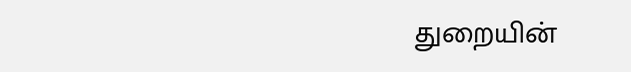துறையின்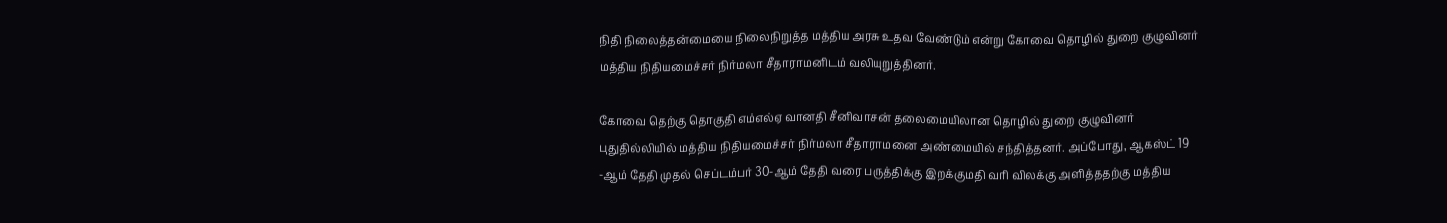நிதி நிலைத்தன்மையை நிலைநிறுத்த மத்திய அரசு உதவ வேண்டும் என்று கோவை தொழில் துறை குழுவினர் மத்திய நிதியமைச்சர் நிர்மலா சீதாராமனிடம் வலியுறுத்தினர்.

கோவை தெற்கு தொகுதி எம்எல்ஏ வானதி சீனிவாசன் தலைமையிலான தொழில் துறை குழுவினர் புதுதில்லியில் மத்திய நிதியமைச்சர் நிர்மலா சீதாராமனை அண்மையில் சந்தித்தனர். அப்போது, ஆகஸ்ட் 19 -ஆம் தேதி முதல் செப்டம்பர் 30-ஆம் தேதி வரை பருத்திக்கு இறக்குமதி வரி விலக்கு அளித்ததற்கு மத்திய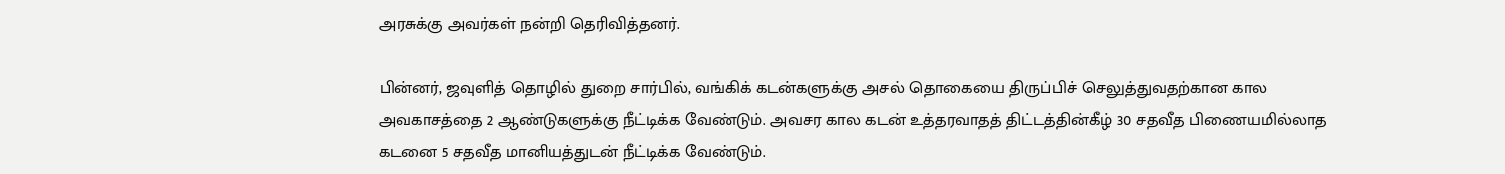அரசுக்கு அவர்கள் நன்றி தெரிவித்தனர்.

பின்னர், ஜவுளித் தொழில் துறை சார்பில், வங்கிக் கடன்களுக்கு அசல் தொகையை திருப்பிச் செலுத்துவதற்கான கால அவகாசத்தை 2 ஆண்டுகளுக்கு நீட்டிக்க வேண்டும். அவசர கால கடன் உத்தரவாதத் திட்டத்தின்கீழ் 30 சதவீத பிணையமில்லாத கடனை 5 சதவீத மானியத்துடன் நீட்டிக்க வேண்டும்.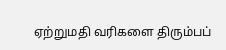ஏற்றுமதி வரிகளை திரும்பப்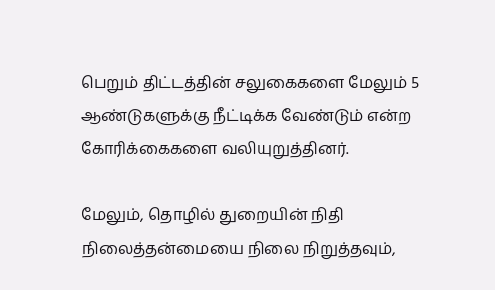பெறும் திட்டத்தின் சலுகைகளை மேலும் 5 ஆண்டுகளுக்கு நீட்டிக்க வேண்டும் என்ற கோரிக்கைகளை வலியுறுத்தினர்.

மேலும், தொழில் துறையின் நிதி நிலைத்தன்மையை நிலை நிறுத்தவும்,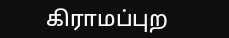கிராமப்புற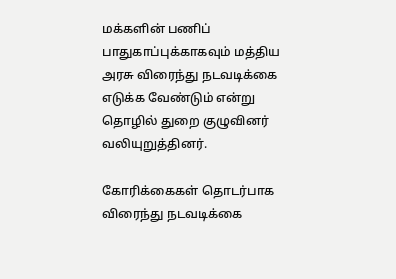மக்களின் பணிப் பாதுகாப்புக்காகவும் மத்திய அரசு விரைந்து நடவடிக்கை எடுக்க வேண்டும் என்று தொழில் துறை குழுவினர் வலியுறுத்தினர்.

கோரிக்கைகள் தொடர்பாக விரைந்து நடவடிக்கை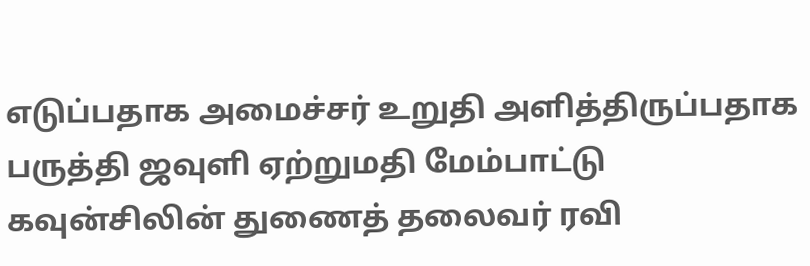எடுப்பதாக அமைச்சர் உறுதி அளித்திருப்பதாக பருத்தி ஜவுளி ஏற்றுமதி மேம்பாட்டு கவுன்சிலின் துணைத் தலைவர் ரவி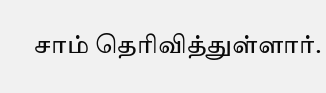சாம் தெரிவித்துள்ளார்.